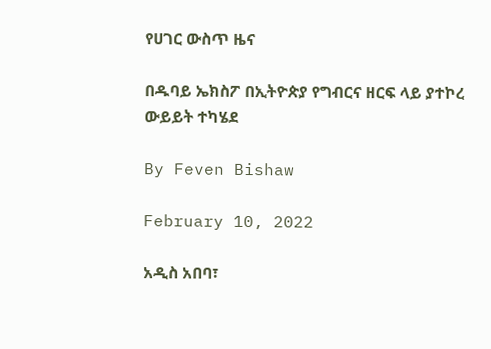የሀገር ውስጥ ዜና

በዱባይ ኤክስፖ በኢትዮጵያ የግብርና ዘርፍ ላይ ያተኮረ ውይይት ተካሄደ

By Feven Bishaw

February 10, 2022

አዲስ አበባ፣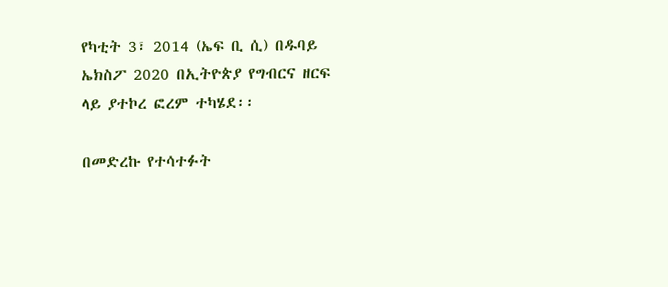የካቲት 3፣ 2014 (ኤፍ ቢ ሲ) በዱባይ ኤክስፖ 2020 በኢትዮጵያ የግብርና ዘርፍ ላይ ያተኮረ ፎረም ተካሄደ፡፡

በመድረኩ የተሳተፉት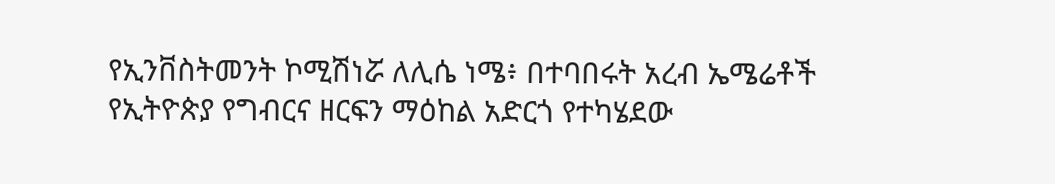የኢንቨስትመንት ኮሚሽነሯ ለሊሴ ነሜ፥ በተባበሩት አረብ ኤሜሬቶች የኢትዮጵያ የግብርና ዘርፍን ማዕከል አድርጎ የተካሄደው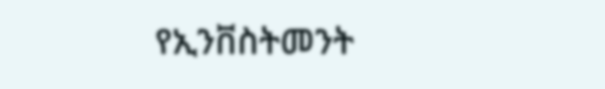የኢንቨስትመንት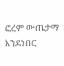ፎረም ውጤታማ እንደነበር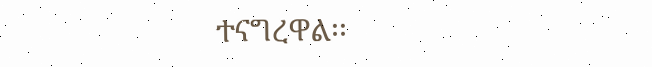ተናግረዋል፡፡